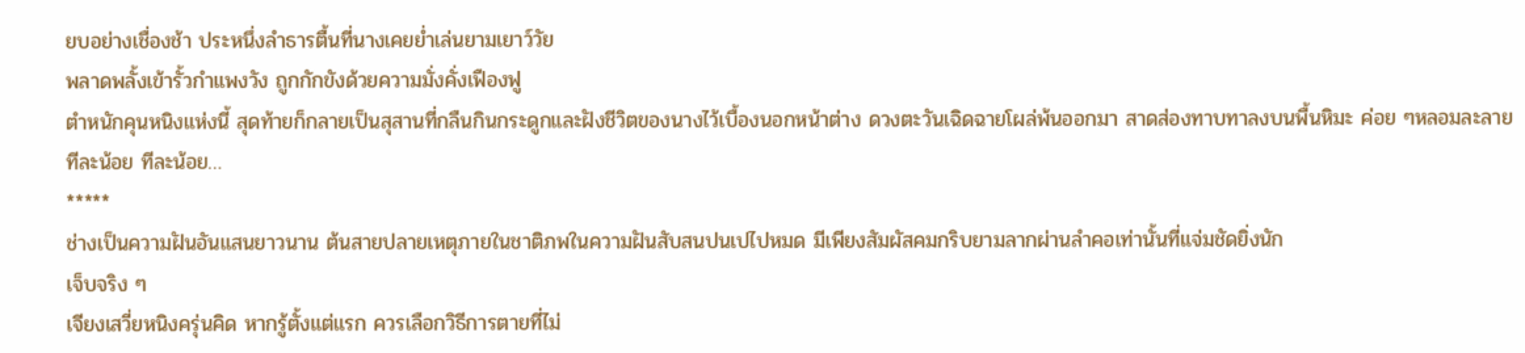ยบอย่างเชื่องช้า ประหนึ่งลำธารตื้นที่นางเคยย่ำเล่นยามเยาว์วัย
พลาดพลั้งเข้ารั้วกำแพงวัง ถูกกักขังด้วยความมั่งคั่งเฟืองฟู
ตำหนักคุนหนิงแห่งนี้ สุดท้ายก็กลายเป็นสุสานที่กลืนกินกระดูกและฝังชีวิตของนางไว้เบื้องนอกหน้าต่าง ดวงตะวันเฉิดฉายโผล่พ้นออกมา สาดส่องทาบทาลงบนพื้นหิมะ ค่อย ๆหลอมละลายทีละน้อย ทีละน้อย…
*****
ช่างเป็นความฝันอันแสนยาวนาน ต้นสายปลายเหตุภายในชาติภพในความฝันสับสนปนเปไปหมด มีเพียงสัมผัสคมกริบยามลากผ่านลำคอเท่านั้นที่แจ่มชัดยิ่งนัก
เจ็บจริง ๆ
เจียงเสวี่ยหนิงครุ่นคิด หากรู้ตั้งแต่แรก ควรเลือกวิธีการตายที่ไม่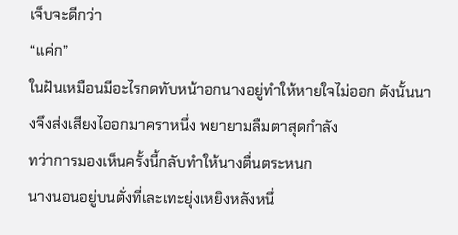เจ็บจะดีกว่า
“แค่ก”
ในฝันเหมือนมีอะไรกดทับหน้าอกนางอยู่ทำให้หายใจไม่ออก ดังนั้นนางจึงส่งเสียงไออกมาคราหนึ่ง พยายามลืมตาสุดกำลัง
ทว่าการมองเห็นครั้งนี้กลับทำให้นางตื่นตระหนก
นางนอนอยู่บนตั่งที่เละเทะยุ่งเหยิงหลังหนึ่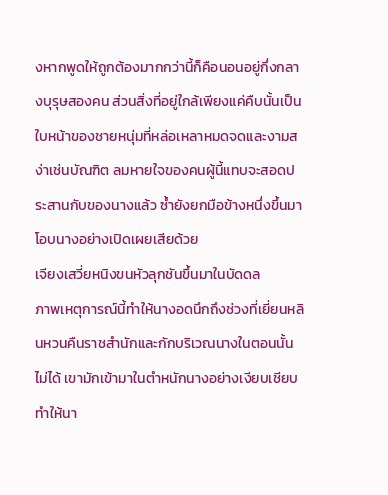งหากพูดให้ถูกต้องมากกว่านี้ก็คือนอนอยู่กึ่งกลางบุรุษสองคน ส่วนสิ่งที่อยู่ใกล้เพียงแค่คืบนั้นเป็นใบหน้าของชายหนุ่มที่หล่อเหลาหมดจดและงามสง่าเช่นบัณฑิต ลมหายใจของคนผู้นี้แทบจะสอดประสานกับของนางแล้ว ซ้ำยังยกมือข้างหนึ่งขึ้นมาโอบนางอย่างเปิดเผยเสียด้วย
เจียงเสวี่ยหนิงขนหัวลุกชันขึ้นมาในบัดดล
ภาพเหตุการณ์นี้ทำให้นางอดนึกถึงช่วงที่เยี่ยนหลินหวนคืนราชสำนักและกักบริเวณนางในตอนนั้นไม่ได้ เขามักเข้ามาในตำหนักนางอย่างเงียบเชียบ ทำให้นา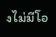งไม่มีโอ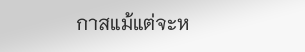กาสแม้แต่จะห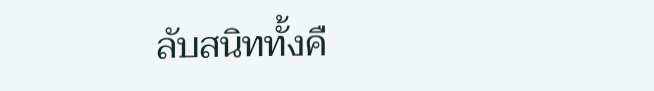ลับสนิททั้งคื